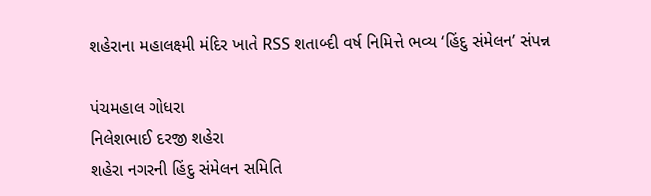શહેરાના મહાલક્ષ્મી મંદિર ખાતે RSS શતાબ્દી વર્ષ નિમિત્તે ભવ્ય ‘હિંદુ સંમેલન’ સંપન્ન

પંચમહાલ ગોધરા
નિલેશભાઈ દરજી શહેરા
શહેરા નગરની હિંદુ સંમેલન સમિતિ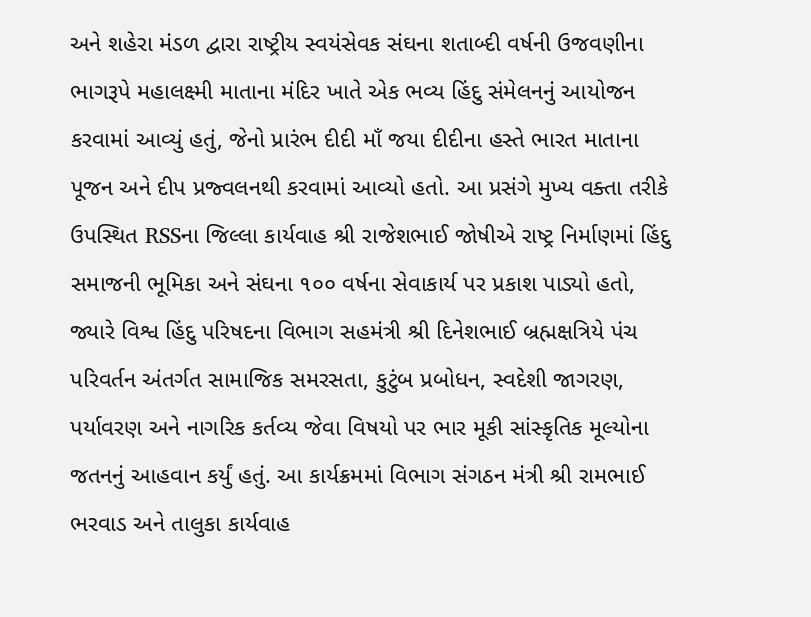અને શહેરા મંડળ દ્વારા રાષ્ટ્રીય સ્વયંસેવક સંઘના શતાબ્દી વર્ષની ઉજવણીના ભાગરૂપે મહાલક્ષ્મી માતાના મંદિર ખાતે એક ભવ્ય હિંદુ સંમેલનનું આયોજન કરવામાં આવ્યું હતું, જેનો પ્રારંભ દીદી માઁ જયા દીદીના હસ્તે ભારત માતાના પૂજન અને દીપ પ્રજ્વલનથી કરવામાં આવ્યો હતો. આ પ્રસંગે મુખ્ય વક્તા તરીકે ઉપસ્થિત RSSના જિલ્લા કાર્યવાહ શ્રી રાજેશભાઈ જોષીએ રાષ્ટ્ર નિર્માણમાં હિંદુ સમાજની ભૂમિકા અને સંઘના ૧૦૦ વર્ષના સેવાકાર્ય પર પ્રકાશ પાડ્યો હતો, જ્યારે વિશ્વ હિંદુ પરિષદના વિભાગ સહમંત્રી શ્રી દિનેશભાઈ બ્રહ્મક્ષત્રિયે પંચ પરિવર્તન અંતર્ગત સામાજિક સમરસતા, કુટુંબ પ્રબોધન, સ્વદેશી જાગરણ, પર્યાવરણ અને નાગરિક કર્તવ્ય જેવા વિષયો પર ભાર મૂકી સાંસ્કૃતિક મૂલ્યોના જતનનું આહવાન કર્યું હતું. આ કાર્યક્રમમાં વિભાગ સંગઠન મંત્રી શ્રી રામભાઈ ભરવાડ અને તાલુકા કાર્યવાહ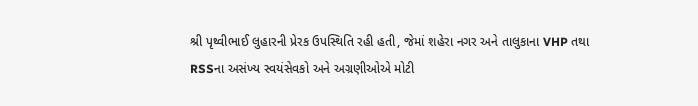શ્રી પૃથ્વીભાઈ લુહારની પ્રેરક ઉપસ્થિતિ રહી હતી, જેમાં શહેરા નગર અને તાલુકાના VHP તથા RSSના અસંખ્ય સ્વયંસેવકો અને અગ્રણીઓએ મોટી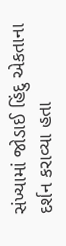સંખ્યામાં જોડાઈ હિંદુ એકતાના દર્શન કરાવ્યા હતા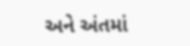અને અંતમાં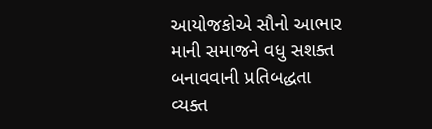આયોજકોએ સૌનો આભાર માની સમાજને વધુ સશક્ત બનાવવાની પ્રતિબદ્ધતા વ્યક્ત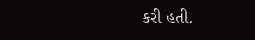કરી હતી.